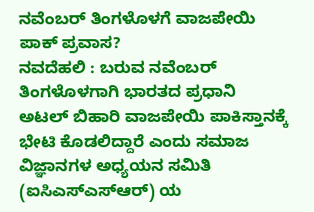ನವೆಂಬರ್ ತಿಂಗಳೊಳಗೆ ವಾಜಪೇಯಿ ಪಾಕ್ ಪ್ರವಾಸ?
ನವದೆಹಲಿ : ಬರುವ ನವೆಂಬರ್ ತಿಂಗಳೊಳಗಾಗಿ ಭಾರತದ ಪ್ರಧಾನಿ ಅಟಲ್ ಬಿಹಾರಿ ವಾಜಪೇಯಿ ಪಾಕಿಸ್ತಾನಕ್ಕೆ ಭೇಟಿ ಕೊಡಲಿದ್ದಾರೆ ಎಂದು ಸಮಾಜ ವಿಜ್ಞಾನಗಳ ಅಧ್ಯಯನ ಸಮಿತಿ (ಐಸಿಎಸ್ಎಸ್ಆರ್) ಯ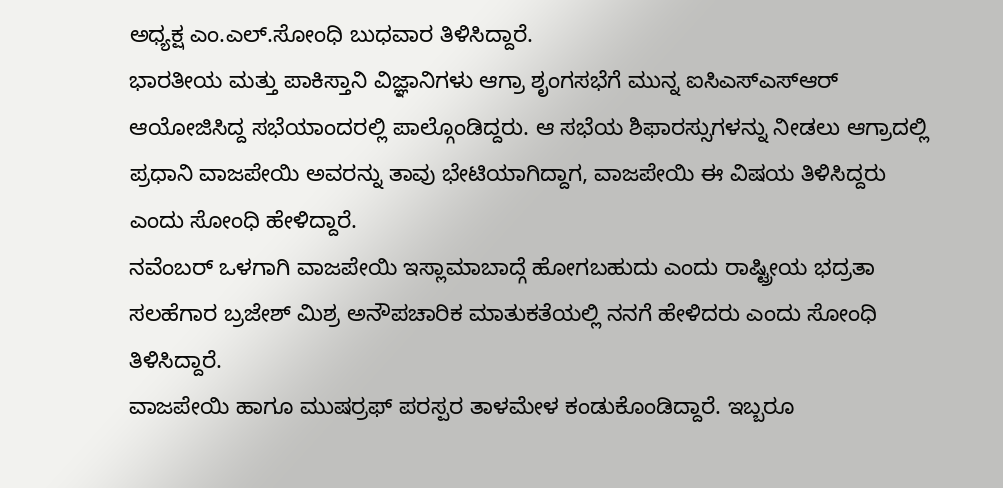ಅಧ್ಯಕ್ಷ ಎಂ.ಎಲ್.ಸೋಂಧಿ ಬುಧವಾರ ತಿಳಿಸಿದ್ದಾರೆ.
ಭಾರತೀಯ ಮತ್ತು ಪಾಕಿಸ್ತಾನಿ ವಿಜ್ಞಾನಿಗಳು ಆಗ್ರಾ ಶೃಂಗಸಭೆಗೆ ಮುನ್ನ ಐಸಿಎಸ್ಎಸ್ಆರ್ ಆಯೋಜಿಸಿದ್ದ ಸಭೆಯಾಂದರಲ್ಲಿ ಪಾಲ್ಗೊಂಡಿದ್ದರು. ಆ ಸಭೆಯ ಶಿಫಾರಸ್ಸುಗಳನ್ನು ನೀಡಲು ಆಗ್ರಾದಲ್ಲಿ ಪ್ರಧಾನಿ ವಾಜಪೇಯಿ ಅವರನ್ನು ತಾವು ಭೇಟಿಯಾಗಿದ್ದಾಗ, ವಾಜಪೇಯಿ ಈ ವಿಷಯ ತಿಳಿಸಿದ್ದರು ಎಂದು ಸೋಂಧಿ ಹೇಳಿದ್ದಾರೆ.
ನವೆಂಬರ್ ಒಳಗಾಗಿ ವಾಜಪೇಯಿ ಇಸ್ಲಾಮಾಬಾದ್ಗೆ ಹೋಗಬಹುದು ಎಂದು ರಾಷ್ಟ್ರೀಯ ಭದ್ರತಾ ಸಲಹೆಗಾರ ಬ್ರಜೇಶ್ ಮಿಶ್ರ ಅನೌಪಚಾರಿಕ ಮಾತುಕತೆಯಲ್ಲಿ ನನಗೆ ಹೇಳಿದರು ಎಂದು ಸೋಂಧಿ ತಿಳಿಸಿದ್ದಾರೆ.
ವಾಜಪೇಯಿ ಹಾಗೂ ಮುಷರ್ರಫ್ ಪರಸ್ಪರ ತಾಳಮೇಳ ಕಂಡುಕೊಂಡಿದ್ದಾರೆ. ಇಬ್ಬರೂ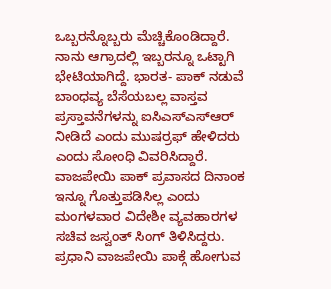ಒಬ್ಬರನ್ನೊಬ್ಬರು ಮೆಚ್ಚಿಕೊಂಡಿದ್ದಾರೆ. ನಾನು ಆಗ್ರಾದಲ್ಲಿ ಇಬ್ಬರನ್ನೂ ಒಟ್ಟಾಗಿ ಭೇಟಿಯಾಗಿದ್ದೆ. ಭಾರತ- ಪಾಕ್ ನಡುವೆ ಬಾಂಧವ್ಯ ಬೆಸೆಯಬಲ್ಲ ವಾಸ್ತವ ಪ್ರಸ್ತಾವನೆಗಳನ್ನು ಐಸಿಎಸ್ಎಸ್ಆರ್ ನೀಡಿದೆ ಎಂದು ಮುಷರ್ರಫ್ ಹೇಳಿದರು ಎಂದು ಸೋಂಧಿ ವಿವರಿಸಿದ್ದಾರೆ.
ವಾಜಪೇಯಿ ಪಾಕ್ ಪ್ರವಾಸದ ದಿನಾಂಕ ಇನ್ನೂ ಗೊತ್ತುಪಡಿಸಿಲ್ಲ ಎಂದು ಮಂಗಳವಾರ ವಿದೇಶೀ ವ್ಯವಹಾರಗಳ ಸಚಿವ ಜಸ್ವಂತ್ ಸಿಂಗ್ ತಿಳಿಸಿದ್ದರು. ಪ್ರಧಾನಿ ವಾಜಪೇಯಿ ಪಾಕ್ಗೆ ಹೋಗುವ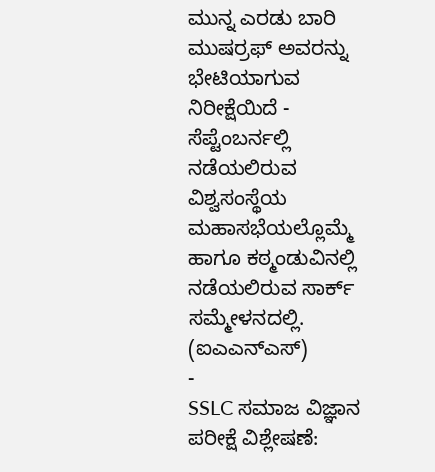ಮುನ್ನ ಎರಡು ಬಾರಿ ಮುಷರ್ರಫ್ ಅವರನ್ನು ಭೇಟಿಯಾಗುವ ನಿರೀಕ್ಷೆಯಿದೆ - ಸೆಪ್ಟೆಂಬರ್ನಲ್ಲಿ ನಡೆಯಲಿರುವ ವಿಶ್ವಸಂಸ್ಥೆಯ ಮಹಾಸಭೆಯಲ್ಲೊಮ್ಮೆ ಹಾಗೂ ಕಠ್ಮಂಡುವಿನಲ್ಲಿ ನಡೆಯಲಿರುವ ಸಾರ್ಕ್ ಸಮ್ಮೇಳನದಲ್ಲಿ.
(ಐಎಎನ್ಎಸ್)
-
SSLC ಸಮಾಜ ವಿಜ್ಞಾನ ಪರೀಕ್ಷೆ ವಿಶ್ಲೇಷಣೆ: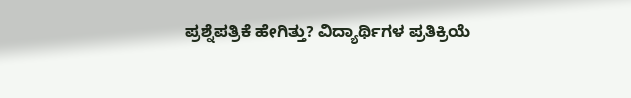ಪ್ರಶ್ನೆಪತ್ರಿಕೆ ಹೇಗಿತ್ತು? ವಿದ್ಯಾರ್ಥಿಗಳ ಪ್ರತಿಕ್ರಿಯೆ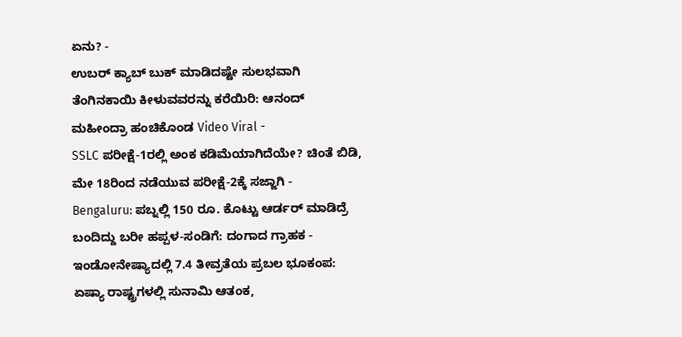ಏನು? -
ಉಬರ್ ಕ್ಯಾಬ್ ಬುಕ್ ಮಾಡಿದಷ್ಟೇ ಸುಲಭವಾಗಿ ತೆಂಗಿನಕಾಯಿ ಕೀಳುವವರನ್ನು ಕರೆಯಿರಿ: ಆನಂದ್ ಮಹೀಂದ್ರಾ ಹಂಚಿಕೊಂಡ Video Viral -
SSLC ಪರೀಕ್ಷೆ-1ರಲ್ಲಿ ಅಂಕ ಕಡಿಮೆಯಾಗಿದೆಯೇ? ಚಿಂತೆ ಬಿಡಿ, ಮೇ 18ರಿಂದ ನಡೆಯುವ ಪರೀಕ್ಷೆ-2ಕ್ಕೆ ಸಜ್ಜಾಗಿ -
Bengaluru: ಪಬ್ನಲ್ಲಿ 150 ರೂ. ಕೊಟ್ಟು ಆರ್ಡರ್ ಮಾಡಿದ್ರೆ ಬಂದಿದ್ದು ಬರೀ ಹಪ್ಪಳ-ಸಂಡಿಗೆ: ದಂಗಾದ ಗ್ರಾಹಕ -
ಇಂಡೋನೇಷ್ಯಾದಲ್ಲಿ 7.4 ತೀವ್ರತೆಯ ಪ್ರಬಲ ಭೂಕಂಪ: ಏಷ್ಯಾ ರಾಷ್ಟ್ರಗಳಲ್ಲಿ ಸುನಾಮಿ ಆತಂಕ,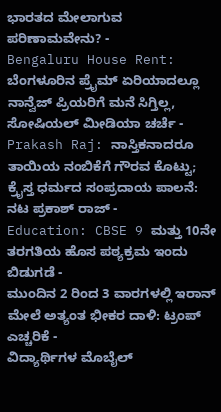ಭಾರತದ ಮೇಲಾಗುವ ಪರಿಣಾಮವೇನು? -
Bengaluru House Rent: ಬೆಂಗಳೂರಿನ ಪ್ರೈಮ್ ಏರಿಯಾದಲ್ಲೂ ನಾನ್ವೆಜ್ ಪ್ರಿಯರಿಗೆ ಮನೆ ಸಿಗ್ತಿಲ್ಲ, ಸೋಷಿಯಲ್ ಮೀಡಿಯಾ ಚರ್ಚೆ -
Prakash Raj: ನಾಸ್ತಿಕನಾದರೂ ತಾಯಿಯ ನಂಬಿಕೆಗೆ ಗೌರವ ಕೊಟ್ಟು; ಕ್ರೈಸ್ತ ಧರ್ಮದ ಸಂಪ್ರದಾಯ ಪಾಲನೆ: ನಟ ಪ್ರಕಾಶ್ ರಾಜ್ -
Education: CBSE 9 ಮತ್ತು 10ನೇ ತರಗತಿಯ ಹೊಸ ಪಠ್ಯಕ್ರಮ ಇಂದು ಬಿಡುಗಡೆ -
ಮುಂದಿನ 2 ರಿಂದ 3 ವಾರಗಳಲ್ಲಿ ಇರಾನ್ ಮೇಲೆ ಅತ್ಯಂತ ಭೀಕರ ದಾಳಿ: ಟ್ರಂಪ್ ಎಚ್ಚರಿಕೆ -
ವಿದ್ಯಾರ್ಥಿಗಳ ಮೊಬೈಲ್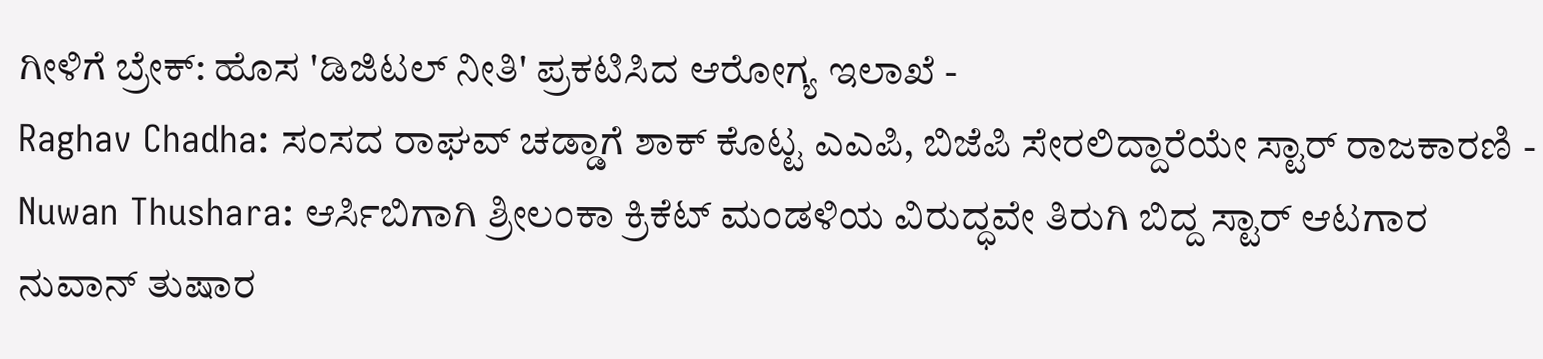ಗೀಳಿಗೆ ಬ್ರೇಕ್: ಹೊಸ 'ಡಿಜಿಟಲ್ ನೀತಿ' ಪ್ರಕಟಿಸಿದ ಆರೋಗ್ಯ ಇಲಾಖೆ -
Raghav Chadha: ಸಂಸದ ರಾಘವ್ ಚಡ್ಡಾಗೆ ಶಾಕ್ ಕೊಟ್ಟ ಎಎಪಿ, ಬಿಜೆಪಿ ಸೇರಲಿದ್ದಾರೆಯೇ ಸ್ಟಾರ್ ರಾಜಕಾರಣಿ -
Nuwan Thushara: ಆರ್ಸಿಬಿಗಾಗಿ ಶ್ರೀಲಂಕಾ ಕ್ರಿಕೆಟ್ ಮಂಡಳಿಯ ವಿರುದ್ಧವೇ ತಿರುಗಿ ಬಿದ್ದ ಸ್ಟಾರ್ ಆಟಗಾರ ನುವಾನ್ ತುಷಾರ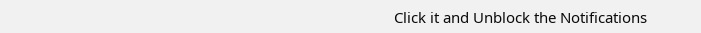Click it and Unblock the Notifications